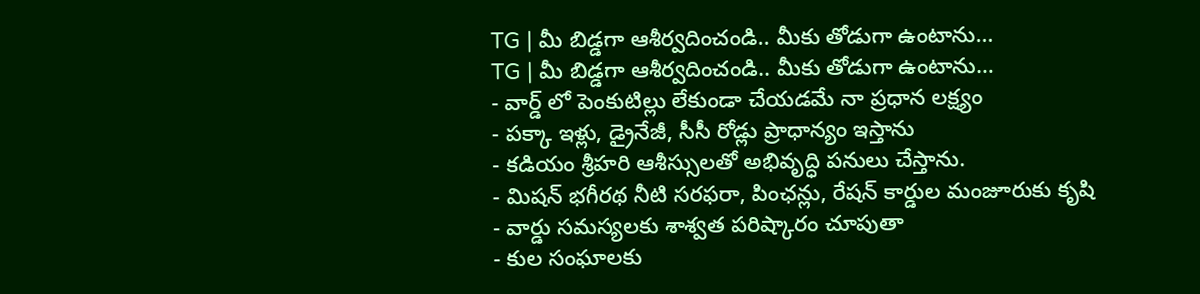TG | మీ బిడ్డగా ఆశీర్వదించండి.. మీకు తోడుగా ఉంటాను…
TG | మీ బిడ్డగా ఆశీర్వదించండి.. మీకు తోడుగా ఉంటాను…
- వార్డ్ లో పెంకుటిల్లు లేకుండా చేయడమే నా ప్రధాన లక్ష్యం
- పక్కా ఇళ్లు, డ్రైనేజీ, సీసీ రోడ్లు ప్రాధాన్యం ఇస్తాను
- కడియం శ్రీహరి ఆశీస్సులతో అభివృద్ధి పనులు చేస్తాను.
- మిషన్ భగీరథ నీటి సరఫరా, పింఛన్లు, రేషన్ కార్డుల మంజూరుకు కృషి
- వార్డు సమస్యలకు శాశ్వత పరిష్కారం చూపుతా
- కుల సంఘాలకు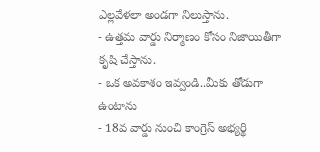ఎల్లవేళలా అండగా నిలుస్తాను.
- ఉత్తమ వార్డు నిర్మాణం కోసం నిజాయితీగా కృషి చేస్తాను.
- ఒక అవకాశం ఇవ్వండి..మీకు తోడుగా ఉంటాను
- 18వ వార్డు నుంచి కాంగ్రెస్ అభ్యర్థి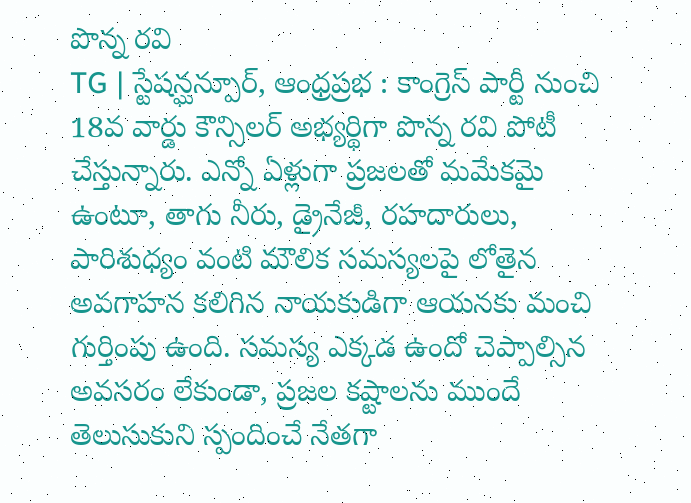పొన్న రవి
TG | స్టేషన్ఘన్పూర్, ఆంధ్రప్రభ : కాంగ్రెస్ పార్టీ నుంచి 18వ వార్డు కౌన్సిలర్ అభ్యర్థిగా పొన్న రవి పోటీ చేస్తున్నారు. ఎన్నో ఏళ్లుగా ప్రజలతో మమేకమై ఉంటూ, తాగు నీరు, డ్రైనేజీ, రహదారులు, పారిశుధ్యం వంటి మౌలిక సమస్యలపై లోతైన అవగాహన కలిగిన నాయకుడిగా ఆయనకు మంచి గుర్తింపు ఉంది. సమస్య ఎక్కడ ఉందో చెప్పాల్సిన అవసరం లేకుండా, ప్రజల కష్టాలను ముందే తెలుసుకుని స్పందించే నేతగా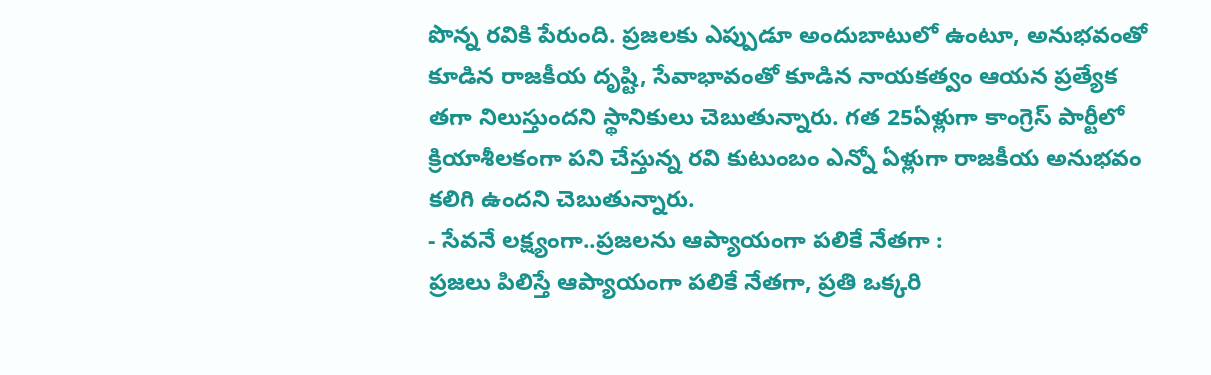పొన్న రవికి పేరుంది. ప్రజలకు ఎప్పుడూ అందుబాటులో ఉంటూ, అనుభవంతో కూడిన రాజకీయ దృష్టి, సేవాభావంతో కూడిన నాయకత్వం ఆయన ప్రత్యేక తగా నిలుస్తుందని స్థానికులు చెబుతున్నారు. గత 25ఏళ్లుగా కాంగ్రెస్ పార్టీలో క్రియాశీలకంగా పని చేస్తున్న రవి కుటుంబం ఎన్నో ఏళ్లుగా రాజకీయ అనుభవం కలిగి ఉందని చెబుతున్నారు.
- సేవనే లక్ష్యంగా..ప్రజలను ఆప్యాయంగా పలికే నేతగా :
ప్రజలు పిలిస్తే ఆప్యాయంగా పలికే నేతగా, ప్రతి ఒక్కరి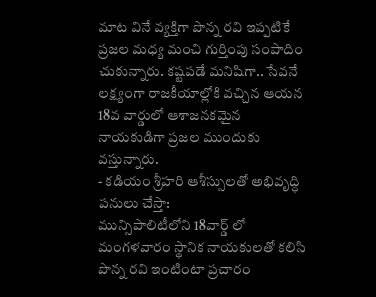మాట వినే వ్యక్తిగా పొన్న రవి ఇప్పటికే ప్రజల మధ్య మంచి గుర్తింపు సంపాదిం చుకున్నారు. కష్టపడే మనిషిగా.. సేవనే లక్ష్యంగా రాజకీయాల్లోకి వచ్చిన ఆయన 18వ వార్డులో ఆశాజనకమైన నాయకుడిగా ప్రజల ముందుకు వస్తున్నారు.
- కడియం శ్రీహరి ఆశీస్సులతో అభివృద్ధి పనులు చేస్తా:
మున్సిపాలిటీలోని 18వార్డ్ లో మంగళవారం స్థానిక నాయకులతో కలిసి పొన్న రవి ఇంటింటా ప్రచారం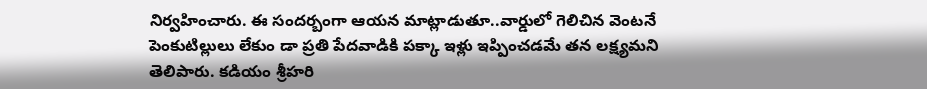నిర్వహించారు. ఈ సందర్బంగా ఆయన మాట్లాడుతూ..వార్డులో గెలిచిన వెంటనే పెంకుటిల్లులు లేకుం డా ప్రతి పేదవాడికి పక్కా ఇళ్లు ఇప్పించడమే తన లక్ష్యమని తెలిపారు. కడియం శ్రీహరి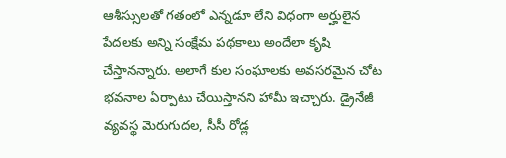ఆశీస్సులతో గతంలో ఎన్నడూ లేని విధంగా అర్హులైన పేదలకు అన్ని సంక్షేమ పథకాలు అందేలా కృషి చేస్తానన్నారు. అలాగే కుల సంఘాలకు అవసరమైన చోట భవనాల ఏర్పాటు చేయిస్తానని హామీ ఇచ్చారు. డ్రైనేజీ వ్యవస్థ మెరుగుదల, సీసీ రోడ్ల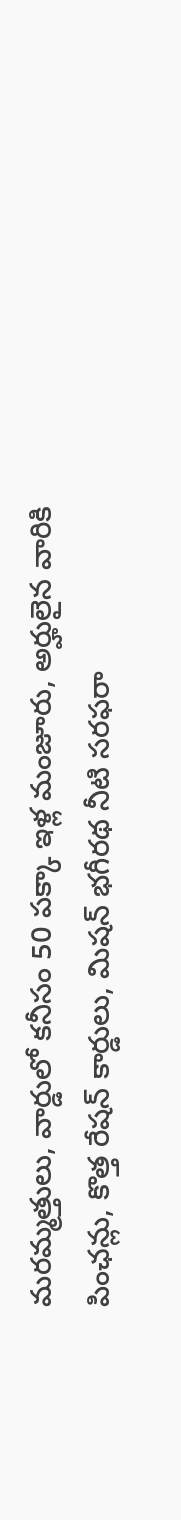మరమ్మత్తులు, వార్డులో కనీసం 50 పక్కా ఇళ్ల మంజూరు, అర్హులైన వారికి పింఛన్లు, కొత్త రేషన్ కార్డులు, మిషన్ భగీరథ నీటి సరఫరా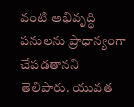వంటి అభివృద్ధి పనులను ప్రాధాన్యంగా చేపడతానని తెలిపారు. యువత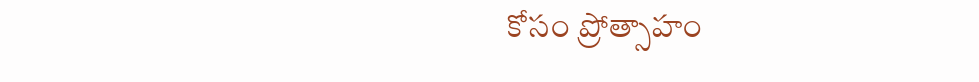కోసం ప్రోత్సాహం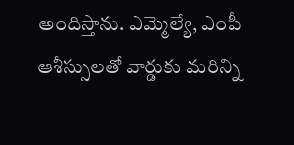అందిస్తాను. ఎమ్మెల్యే, ఎంపీ ఆశీస్సులతో వార్డుకు మరిన్ని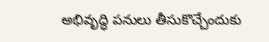అభివృద్ధి పనులు తీసుకొచ్చేందుకు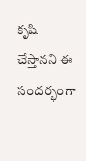కృషి చేస్తానని ఈ సందర్భంగా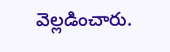వెల్లడించారు.